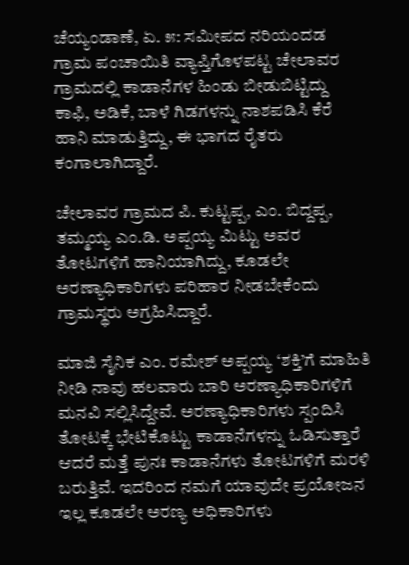ಚೆಯ್ಯಂಡಾಣೆ, ಏ. ೫: ಸಮೀಪದ ನರಿಯಂದಡ ಗ್ರಾಮ ಪಂಚಾಯಿತಿ ವ್ಯಾಪ್ತಿಗೊಳಪಟ್ಟ ಚೇಲಾವರ ಗ್ರಾಮದಲ್ಲಿ ಕಾಡಾನೆಗಳ ಹಿಂಡು ಬೀಡುಬಿಟ್ಟಿದ್ದು ಕಾಫಿ, ಅಡಿಕೆ, ಬಾಳೆ ಗಿಡಗಳನ್ನು ನಾಶಪಡಿಸಿ ಕೆರೆ ಹಾನಿ ಮಾಡುತ್ತಿದ್ದು, ಈ ಭಾಗದ ರೈತರು ಕಂಗಾಲಾಗಿದ್ದಾರೆ.

ಚೇಲಾವರ ಗ್ರಾಮದ ಪಿ. ಕುಟ್ಟಪ್ಪ, ಎಂ. ಬಿದ್ದಪ್ಪ, ತಮ್ಮಯ್ಯ ಎಂ.ಡಿ. ಅಪ್ಪಯ್ಯ ಮಿಟ್ಟು ಅವರ ತೋಟಗಳಿಗೆ ಹಾನಿಯಾಗಿದ್ದು, ಕೂಡಲೇ ಅರಣ್ಯಾಧಿಕಾರಿಗಳು ಪರಿಹಾರ ನೀಡಬೇಕೆಂದು ಗ್ರಾಮಸ್ಥರು ಅಗ್ರಹಿಸಿದ್ದಾರೆ.

ಮಾಜಿ ಸೈನಿಕ ಎಂ. ರಮೇಶ್ ಅಪ್ಪಯ್ಯ ‘ಶಕ್ತಿ’ಗೆ ಮಾಹಿತಿ ನೀಡಿ ನಾವು ಹಲವಾರು ಬಾರಿ ಅರಣ್ಯಾಧಿಕಾರಿಗಳಿಗೆ ಮನವಿ ಸಲ್ಲಿಸಿದ್ದೇವೆ. ಅರಣ್ಯಾಧಿಕಾರಿಗಳು ಸ್ಪಂದಿಸಿ ತೋಟಕ್ಕೆ ಭೇಟಿಕೊಟ್ಟು ಕಾಡಾನೆಗಳನ್ನು ಓಡಿಸುತ್ತಾರೆ ಆದರೆ ಮತ್ತೆ ಪುನಃ ಕಾಡಾನೆಗಳು ತೋಟಗಳಿಗೆ ಮರಳಿ ಬರುತ್ತಿವೆ. ಇದರಿಂದ ನಮಗೆ ಯಾವುದೇ ಪ್ರಯೋಜನ ಇಲ್ಲ ಕೂಡಲೇ ಅರಣ್ಯ ಅಧಿಕಾರಿಗಳು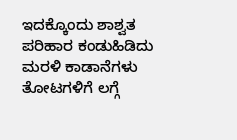ಇದಕ್ಕೊಂದು ಶಾಶ್ವತ ಪರಿಹಾರ ಕಂಡುಹಿಡಿದು ಮರಳಿ ಕಾಡಾನೆಗಳು ತೋಟಗಳಿಗೆ ಲಗ್ಗೆ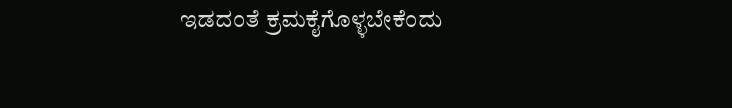ಇಡದಂತೆ ಕ್ರಮಕೈಗೊಳ್ಳಬೇಕೆಂದು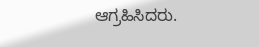ಆಗ್ರಹಿಸಿದರು.